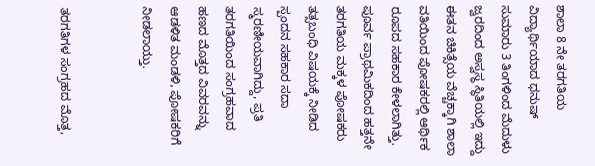ಶಾಲಾ 8 ನೇ ತರಗತಿಯ ವಿದ್ಯಾರ್ಥಿಯಾದ ಧನುಷ್ ಸುಮಾರು 3 ತಿಂಗಳಿಂದ ಮೆದುಳು ಜ್ವರದಿಂದ ಅಸ್ವಸ್ಥ ಸ್ಥಿತಿಯಲ್ಲಿ ಇದ್ದು ಈತನ ಚಿಕಿತ್ಸೆಯ ವೆಚ್ಚಕ್ಕಾಗಿ ಶಾಲಾ ವತಿಯಿಂದ ಪೋಷಕರಲ್ಲಿ ಆರ್ಥಿಕ ರೂಪದ ಸಹಕಾರ ಕೇಳಲಾಗಿತ್ತು. ಪೂರ್ವ ಪ್ರಾಥಮಿಕದಿಂದ ಹತ್ತನೇ ತರಗತಿಯ ಮಕ್ಕಳ ಪೋಷಕರು ತತ್ಸಬಂಧಿ ವಿಷಯಕ್ಕೆ ನೀಡಿದ ಸ್ಪಂದನ ಸಹಕಾರ ಸದಾ ಸ್ಮರಣೀಯವಾಗಿದ್ದು, ಪ್ರತಿ ತರಗತಿಯಿಂದ ಸಂಗ್ರಹವಾದ ಹಣದ ಮೊತ್ತದ ವಿವರವನ್ನು ಆಡಳಿತ ಮಂಡಳಿ, ಪೋಷಕರಿಗೆ ನೀಡಲಾಯ್ತು.


ತರಗತಿಗಳ ಸಂಗ್ರಹದ ಮೊತ್ತ,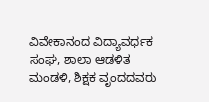ವಿವೇಕಾನಂದ ವಿದ್ಯಾವರ್ಧಕ ಸಂಘ, ಶಾಲಾ ಆಡಳಿತ ಮಂಡಳಿ, ಶಿಕ್ಷಕ ವೃಂದದವರು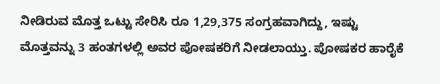ನೀಡಿರುವ ಮೊತ್ತ ಒಟ್ಟು ಸೇರಿಸಿ ರೂ 1,29,375 ಸಂಗ್ರಹವಾಗಿದ್ದು, ಇಷ್ಟು ಮೊತ್ತವನ್ನು 3 ಹಂತಗಳಲ್ಲಿ ಅವರ ಪೋಷಕರಿಗೆ ನೀಡಲಾಯ್ತು. ಪೋಷಕರ ಹಾರೈಕೆ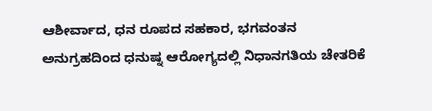ಆಶೀರ್ವಾದ, ಧನ ರೂಪದ ಸಹಕಾರ, ಭಗವಂತನ ಅನುಗ್ರಹದಿಂದ ಧನುಷ್ನ ಆರೋಗ್ಯದಲ್ಲಿ ನಿಧಾನಗತಿಯ ಚೇತರಿಕೆ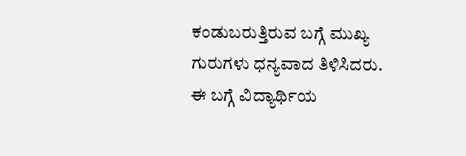ಕಂಡುಬರುತ್ತಿರುವ ಬಗ್ಗೆ ಮುಖ್ಯ ಗುರುಗಳು ಧನ್ಯವಾದ ತಿಳಿಸಿದರು.
ಈ ಬಗ್ಗೆ ವಿದ್ಯಾರ್ಥಿಯ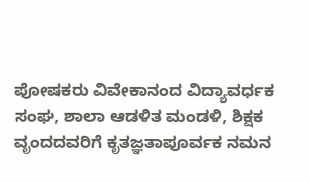ಪೋಷಕರು ವಿವೇಕಾನಂದ ವಿದ್ಯಾವರ್ಧಕ ಸಂಘ, ಶಾಲಾ ಆಡಳಿತ ಮಂಡಳಿ, ಶಿಕ್ಷಕ ವೃಂದದವರಿಗೆ ಕೃತಜ್ಞತಾಪೂರ್ವಕ ನಮನ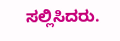ಸಲ್ಲಿಸಿದರು.